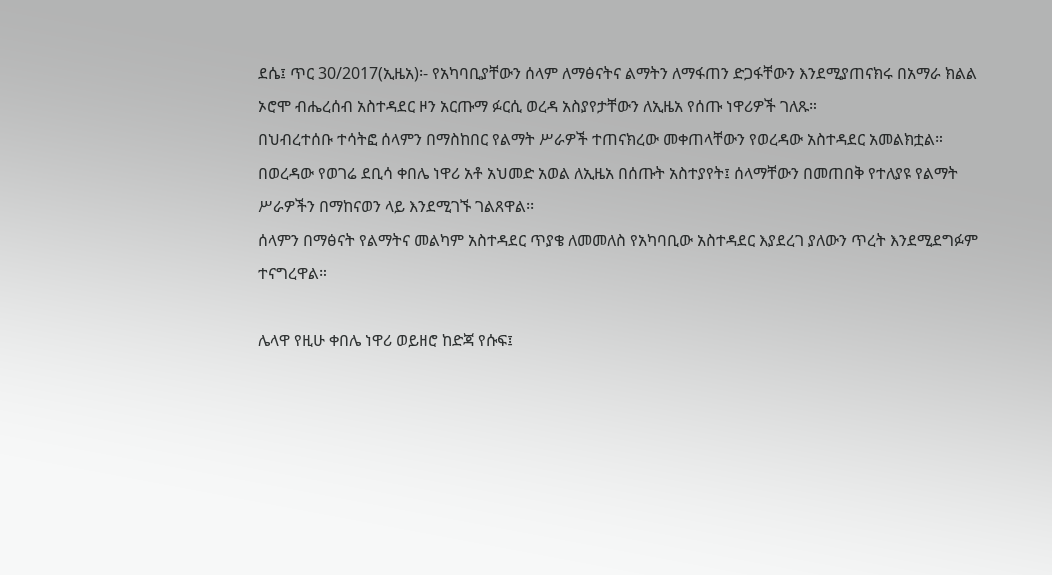ደሴ፤ ጥር 30/2017(ኢዜአ)፡- የአካባቢያቸውን ሰላም ለማፅናትና ልማትን ለማፋጠን ድጋፋቸውን እንደሚያጠናክሩ በአማራ ክልል ኦሮሞ ብሔረሰብ አስተዳደር ዞን አርጡማ ፉርሲ ወረዳ አስያየታቸውን ለኢዜአ የሰጡ ነዋሪዎች ገለጹ።
በህብረተሰቡ ተሳትፎ ሰላምን በማስከበር የልማት ሥራዎች ተጠናክረው መቀጠላቸውን የወረዳው አስተዳደር አመልክቷል።
በወረዳው የወገሬ ደቢሳ ቀበሌ ነዋሪ አቶ አህመድ አወል ለኢዜአ በሰጡት አስተያየት፤ ሰላማቸውን በመጠበቅ የተለያዩ የልማት ሥራዎችን በማከናወን ላይ እንደሚገኙ ገልጸዋል፡፡
ሰላምን በማፅናት የልማትና መልካም አስተዳደር ጥያቄ ለመመለስ የአካባቢው አስተዳደር እያደረገ ያለውን ጥረት እንደሚደግፉም ተናግረዋል።

ሌላዋ የዚሁ ቀበሌ ነዋሪ ወይዘሮ ከድጃ የሱፍ፤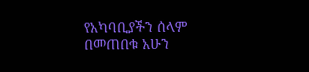የአካባቢያችን ሰላም በመጠበቁ አሁን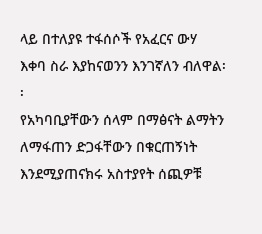ላይ በተለያዩ ተፋሰሶች የአፈርና ውሃ እቀባ ስራ እያከናወንን እንገኛለን ብለዋል፡፡
የአካባቢያቸውን ሰላም በማፅናት ልማትን ለማፋጠን ድጋፋቸውን በቁርጠኝነት እንደሚያጠናክሩ አስተያየት ሰጪዎቹ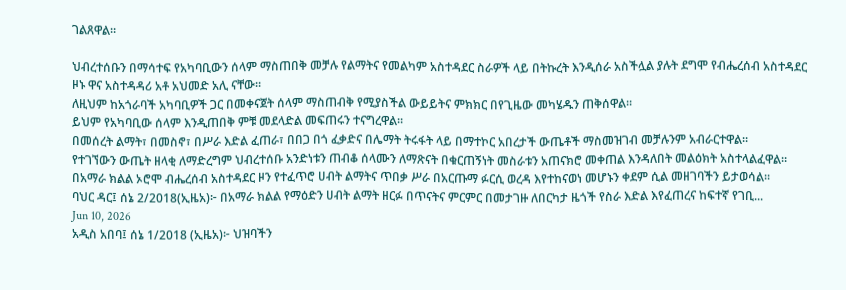ገልጸዋል።

ህብረተሰቡን በማሳተፍ የአካባቢውን ሰላም ማስጠበቅ መቻሉ የልማትና የመልካም አስተዳደር ስራዎች ላይ በትኩረት እንዲሰራ አስችሏል ያሉት ደግሞ የብሔረሰብ አስተዳደር ዞኑ ዋና አስተዳዳሪ አቶ አህመድ አሊ ናቸው።
ለዚህም ከአጎራባች አካባቢዎች ጋር በመቀናጀት ሰላም ማስጠብቅ የሚያስችል ውይይትና ምክክር በየጊዜው መካሄዱን ጠቅሰዋል።
ይህም የአካባቢው ሰላም እንዲጠበቅ ምቹ መደላድል መፍጠሩን ተናግረዋል።
በመሰረት ልማት፣ በመስኖ፣ በሥራ እድል ፈጠራ፣ በበጋ በጎ ፈቃድና በሌማት ትሩፋት ላይ በማተኮር አበረታች ውጤቶች ማስመዝገብ መቻሉንም አብራርተዋል።
የተገኘውን ውጤት ዘላቂ ለማድረግም ህብረተሰቡ አንድነቱን ጠብቆ ሰላሙን ለማጽናት በቁርጠኝነት መስራቱን አጠናክሮ መቀጠል እንዳለበት መልዕክት አስተላልፈዋል።
በአማራ ክልል ኦሮሞ ብሔረሰብ አስተዳደር ዞን የተፈጥሮ ሀብት ልማትና ጥበቃ ሥራ በአርጡማ ፉርሲ ወረዳ እየተከናወነ መሆኑን ቀደም ሲል መዘገባችን ይታወሳል፡፡
ባህር ዳር፤ ሰኔ 2/2018(ኢዜአ)፦ በአማራ ክልል የማዕድን ሀብት ልማት ዘርፉ በጥናትና ምርምር በመታገዙ ለበርካታ ዜጎች የስራ እድል እየፈጠረና ከፍተኛ የገቢ...
Jun 10, 2026
አዲስ አበባ፤ ሰኔ 1/2018 (ኢዜአ)፦ ህዝባችን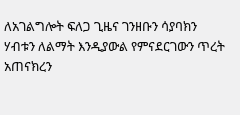ለአገልግሎት ፍለጋ ጊዜና ገንዘቡን ሳያባክን ሃብቱን ለልማት እንዲያውል የምናደርገውን ጥረት አጠናክረን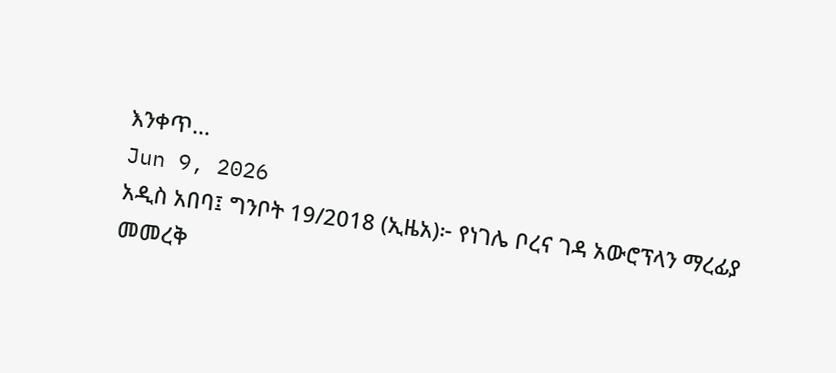እንቀጥ...
Jun 9, 2026
አዲስ አበባ፤ ግንቦት 19/2018 (ኢዜአ)፦ የነገሌ ቦረና ገዳ አውሮፕላን ማረፊያ መመረቅ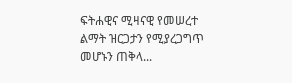ፍትሐዊና ሚዛናዊ የመሠረተ ልማት ዝርጋታን የሚያረጋግጥ መሆኑን ጠቅላ...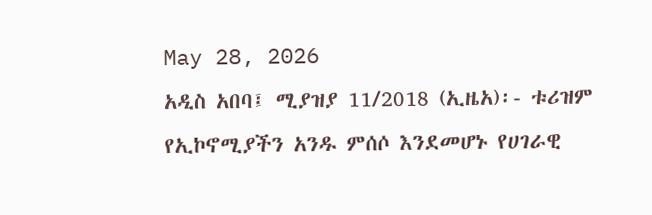May 28, 2026
አዲስ አበባ፤ ሚያዝያ 11/2018 (ኢዜአ)፡- ቱሪዝም የኢኮኖሚያችን አንዱ ምሰሶ እንደመሆኑ የሀገራዊ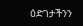ዕድገታችንን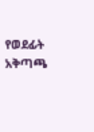የወደፊት አቅጣጫ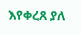እየቀረጸ ያለ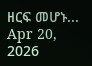ዘርፍ መሆኑ...
Apr 20, 2026